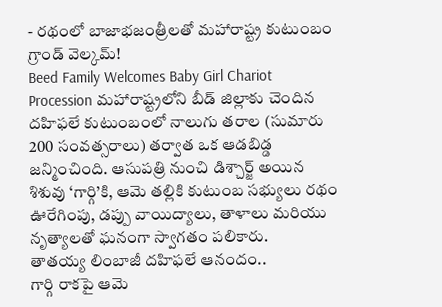- రథంలో బాజాభజంత్రీలతో మహారాష్ట్ర కుటుంబం గ్రాండ్ వెల్కమ్!
Beed Family Welcomes Baby Girl Chariot Procession మహారాష్ట్రలోని బీడ్ జిల్లాకు చెందిన దహిఫలే కుటుంబంలో నాలుగు తరాల (సుమారు 200 సంవత్సరాలు) తర్వాత ఒక ఆడబిడ్డ జన్మించింది. ఆసుపత్రి నుంచి డిశ్చార్జ్ అయిన శిశువు ‘గార్గి’కి, ఆమె తల్లికి కుటుంబ సభ్యులు రథం ఊరేగింపు, డప్పు వాయిద్యాలు, తాళాలు మరియు నృత్యాలతో ఘనంగా స్వాగతం పలికారు.
తాతయ్య లింబాజీ దహిఫలే ఆనందం..
గార్గి రాకపై ఆమె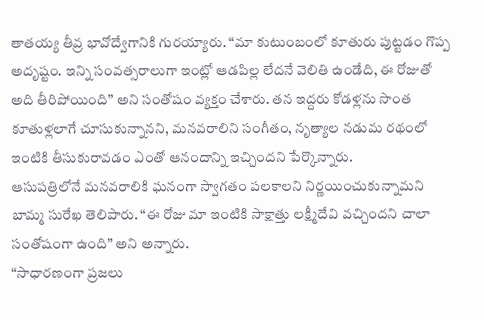తాతయ్య తీవ్ర భావోద్వేగానికి గురయ్యారు. “మా కుటుంబంలో కూతురు పుట్టడం గొప్ప అదృష్టం. ఇన్ని సంవత్సరాలుగా ఇంట్లో ఆడపిల్ల లేదనే వెలితి ఉండేది, ఈ రోజుతో అది తీరిపోయింది” అని సంతోషం వ్యక్తం చేశారు. తన ఇద్దరు కోడళ్లను సొంత కూతుళ్లలాగే చూసుకున్నానని, మనవరాలిని సంగీతం, నృత్యాల నడుమ రథంలో ఇంటికి తీసుకురావడం ఎంతో ఆనందాన్ని ఇచ్చిందని పేర్కొన్నారు.
ఆసుపత్రిలోనే మనవరాలికి ఘనంగా స్వాగతం పలకాలని నిర్ణయించుకున్నామని బామ్మ సురేఖ తెలిపారు. “ఈ రోజు మా ఇంటికి సాక్షాత్తు లక్ష్మీదేవి వచ్చిందని చాలా సంతోషంగా ఉంది” అని అన్నారు.
“సాధారణంగా ప్రజలు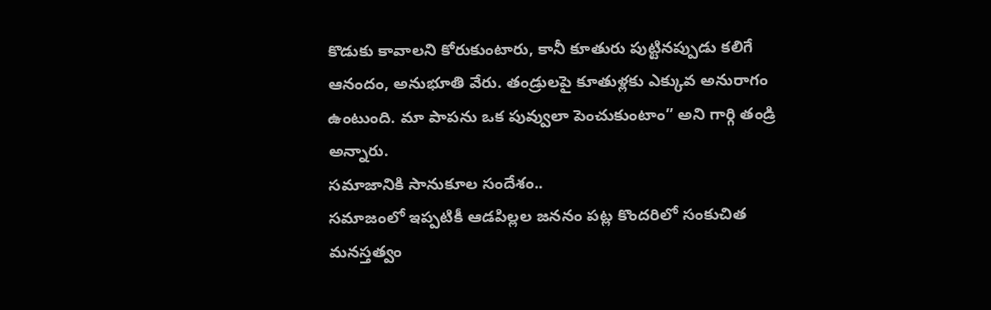కొడుకు కావాలని కోరుకుంటారు, కానీ కూతురు పుట్టినప్పుడు కలిగే ఆనందం, అనుభూతి వేరు. తండ్రులపై కూతుళ్లకు ఎక్కువ అనురాగం ఉంటుంది. మా పాపను ఒక పువ్వులా పెంచుకుంటాం” అని గార్గి తండ్రి అన్నారు.
సమాజానికి సానుకూల సందేశం..
సమాజంలో ఇప్పటికీ ఆడపిల్లల జననం పట్ల కొందరిలో సంకుచిత మనస్తత్వం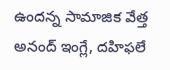ఉందన్న సామాజిక వేత్త అనంద్ ఇంగ్లే, దహిఫలే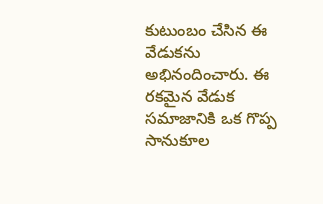కుటుంబం చేసిన ఈ వేడుకను అభినందించారు. ఈ రకమైన వేడుక సమాజానికి ఒక గొప్ప సానుకూల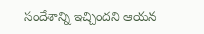సందేశాన్ని ఇచ్చిందని ఆయన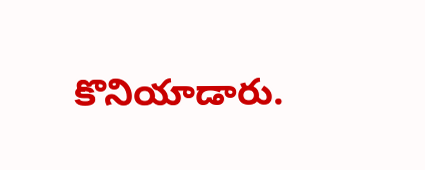కొనియాడారు.